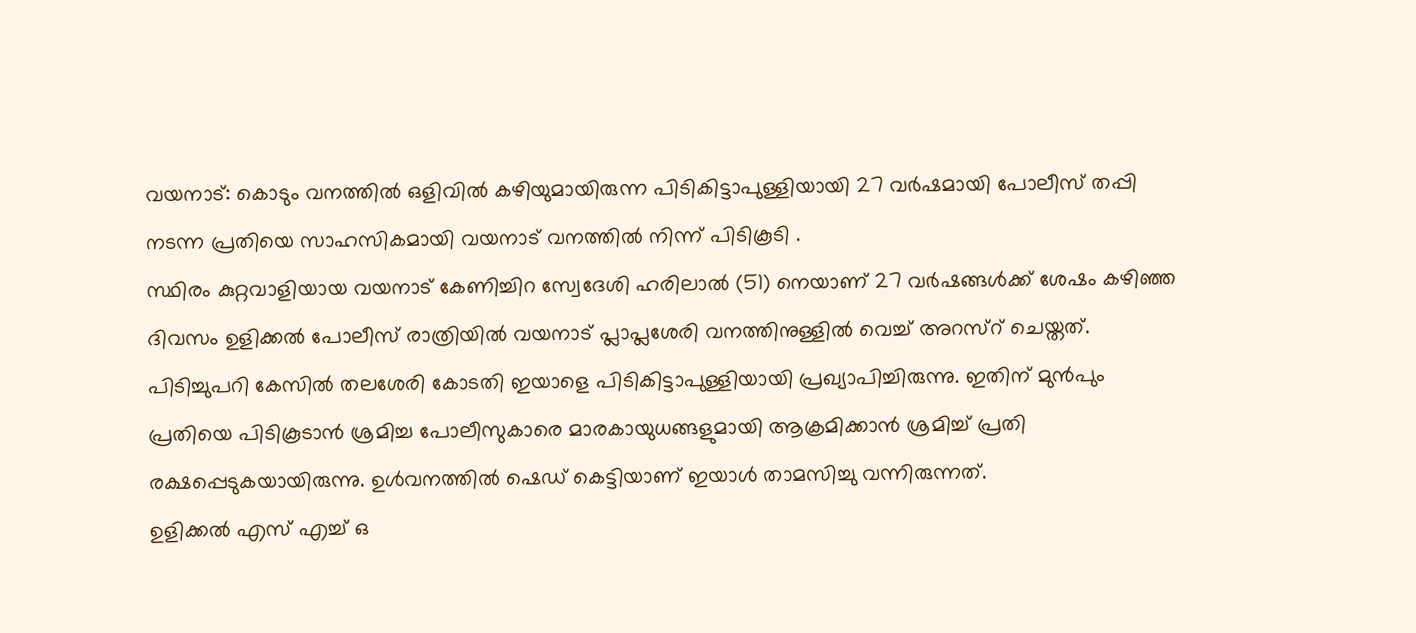വയനാട്: കൊടും വനത്തിൽ ഒളിവിൽ കഴിയുമായിരുന്ന പിടികിട്ടാപുള്ളിയായി 27 വർഷമായി പോലീസ് തപ്പി നടന്ന പ്രതിയെ സാഹസികമായി വയനാട് വനത്തിൽ നിന്ന് പിടികൂടി .
സ്ഥിരം കുറ്റവാളിയായ വയനാട് കേണിച്ചിറ സ്വേദേശി ഹരിലാൽ (51) നെയാണ് 27 വർഷങ്ങൾക്ക് ശേഷം കഴിഞ്ഞ ദിവസം ഉളിക്കൽ പോലീസ് രാത്രിയിൽ വയനാട് പ്ലാപ്ലശേരി വനത്തിനുള്ളിൽ വെച്ച് അറസ്റ് ചെയ്തത്.
പിടിച്ചുപറി കേസിൽ തലശേരി കോടതി ഇയാളെ പിടികിട്ടാപുള്ളിയായി പ്രഖ്യാപിച്ചിരുന്നു. ഇതിന് മുൻപും പ്രതിയെ പിടികൂടാൻ ശ്രമിച്ച പോലീസുകാരെ മാരകായുധങ്ങളുമായി ആക്രമിക്കാൻ ശ്രമിച്ച് പ്രതി രക്ഷപ്പെടുകയായിരുന്നു. ഉൾവനത്തിൽ ഷെഡ് കെട്ടിയാണ് ഇയാൾ താമസിച്ചു വന്നിരുന്നത്.
ഉളിക്കൽ എസ് എച്ച് ഒ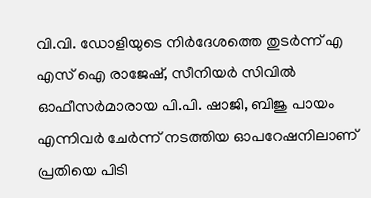വി.വി. ഡോളിയുടെ നിർദേശത്തെ തുടർന്ന് എ എസ് ഐ രാജേഷ്, സീനിയർ സിവിൽ ഓഫീസർമാരായ പി.പി. ഷാജി, ബിജു പായം എന്നിവർ ചേർന്ന് നടത്തിയ ഓപറേഷനിലാണ് പ്രതിയെ പിടി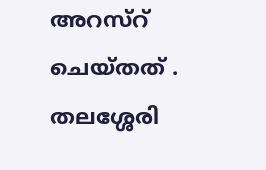അറസ്റ് ചെയ്തത് . തലശ്ശേരി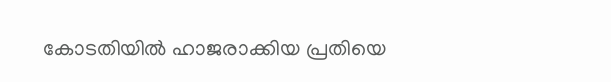കോടതിയിൽ ഹാജരാക്കിയ പ്രതിയെ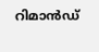റിമാൻഡ്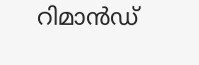റിമാൻഡ്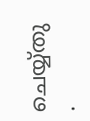ചെയ്യ്തു .